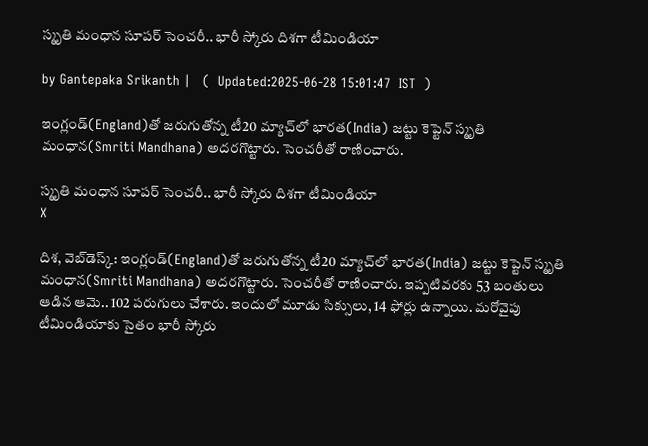స్మృతి మంధాన సూపర్ సెంచరీ.. భారీ స్కోరు దిశగా టీమిండియా

by Gantepaka Srikanth |   (  Updated:2025-06-28 15:01:47  IST  )

ఇంగ్లండ్‌(England)తో జరుగుతోన్న టీ20 మ్యాచ్‌లో భారత(India) జట్టు కెప్టెన్‌ స్మృతి మంధాన(Smriti Mandhana) అదరగొట్టారు. సెంచరీతో రాణించారు.

స్మృతి మంధాన సూపర్ సెంచరీ.. భారీ స్కోరు దిశగా టీమిండియా
X

దిశ, వెబ్‌డెస్క్: ఇంగ్లండ్‌(England)తో జరుగుతోన్న టీ20 మ్యాచ్‌లో భారత(India) జట్టు కెప్టెన్‌ స్మృతి మంధాన(Smriti Mandhana) అదరగొట్టారు. సెంచరీతో రాణించారు. ఇప్పటివరకు 53 బంతులు ఆడిన ఆమె.. 102 పరుగులు చేశారు. ఇందులో మూడు సిక్సులు, 14 ఫోర్లు ఉన్నాయి. మరోవైపు టీమిండియాకు సైతం భారీ స్కోరు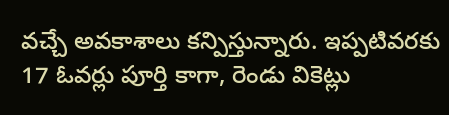వచ్చే అవకాశాలు కన్పిస్తున్నారు. ఇప్పటివరకు 17 ఓవర్లు పూర్తి కాగా, రెండు వికెట్లు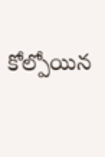కోల్పోయిన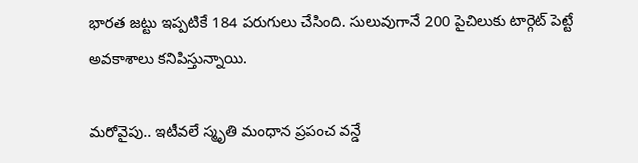భారత జట్టు ఇప్పటికే 184 పరుగులు చేసింది. సులువుగానే 200 పైచిలుకు టార్గెట్ పెట్టే అవకాశాలు కనిపిస్తున్నాయి.

మరోవైపు.. ఇటీవలే స్మృతి మంధాన ప్రపంచ వన్డే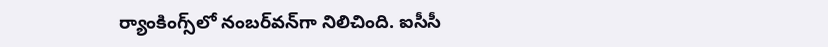ర్యాంకింగ్స్‌లో నంబర్‌వన్‌గా నిలిచింది. ఐసీసీ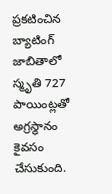ప్రకటించిన బ్యాటింగ్‌ జాబితాలో స్మృతి 727 పాయింట్లతో అగ్రస్థానం కైవసం చేసుకుంది.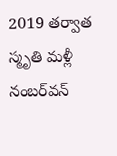2019 తర్వాత స్మృతి మళ్లీ నంబర్‌వన్‌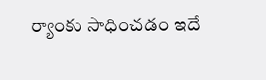ర్యాంకు సాధించడం ఇదే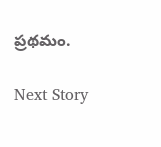ప్రథమం.

Next Story